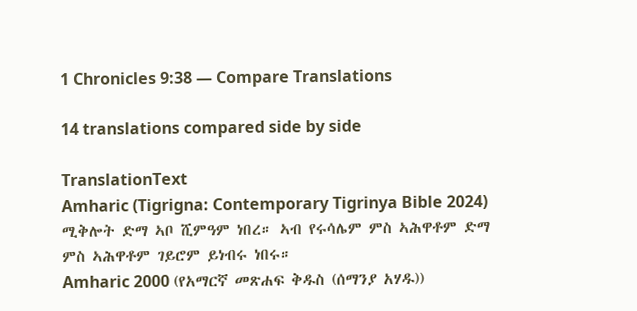1 Chronicles 9:38 — Compare Translations

14 translations compared side by side

TranslationText
Amharic (Tigrigna: Contemporary Tigrinya Bible 2024) ሚቅሎት ድማ ኣቦ ሺምዓም ነበረ። ኣብ የሩሳሌም ምስ ኣሕዋቶም ድማ ምስ ኣሕዋቶም ገይሮም ይነብሩ ነበሩ።
Amharic 2000 (የአማርኛ መጽሐፍ ቅዱስ (ሰማንያ አሃዱ))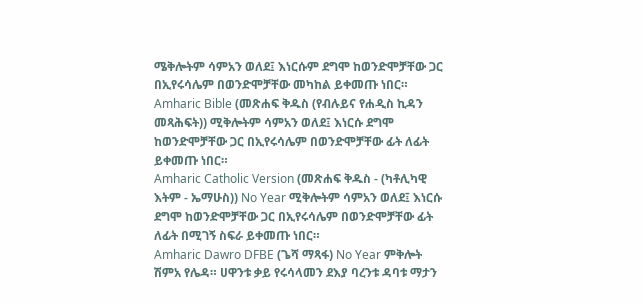ሜቅሎትም ሳምአን ወለደ፤ እነርሱም ደግሞ ከወንድሞቻቸው ጋር በኢየሩሳሌም በወንድሞቻቸው መካከል ይቀመጡ ነበር።
Amharic Bible (መጽሐፍ ቅዱስ (የብሉይና የሐዲስ ኪዳን መጻሕፍት)) ሚቅሎትም ሳምአን ወለደ፤ እነርሱ ደግሞ ከወንድሞቻቸው ጋር በኢየሩሳሌም በወንድሞቻቸው ፊት ለፊት ይቀመጡ ነበር።
Amharic Catholic Version (መጽሐፍ ቅዱስ - (ካቶሊካዊ እትም - ኤማሁስ)) No Year ሚቅሎትም ሳምአን ወለደ፤ እነርሱ ደግሞ ከወንድሞቻቸው ጋር በኢየሩሳሌም በወንድሞቻቸው ፊት ለፊት በሚገኝ ስፍራ ይቀመጡ ነበር።
Amharic Dawro DFBE (ጌሻ ማጻፋ) No Year ምቅሎት ሽምአ የሌዳ። ሀዋንቱ ቃይ የሩሳላመን ደእያ ባረንቱ ዳባቱ ማታን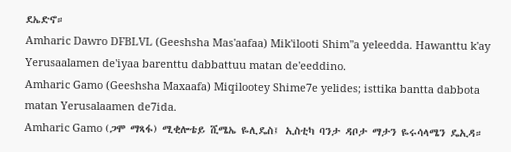ደኤድኖ።
Amharic Dawro DFBLVL (Geeshsha Mas'aafaa) Mik'ilooti Shim"a yeleedda. Hawanttu k'ay Yerusaalamen de'iyaa barenttu dabbattuu matan de'eeddino.
Amharic Gamo (Geeshsha Maxaafa) Miqilootey Shime7e yelides; isttika bantta dabbota matan Yerusalaamen de7ida.
Amharic Gamo (ጋሞ ማጻፋ) ሚቂሎቴይ ሺሜኤ ዬሊዴስ፤ ኢስቲካ ባንታ ዳቦታ ማታን ዬሩሳላሜን ዴኢዳ።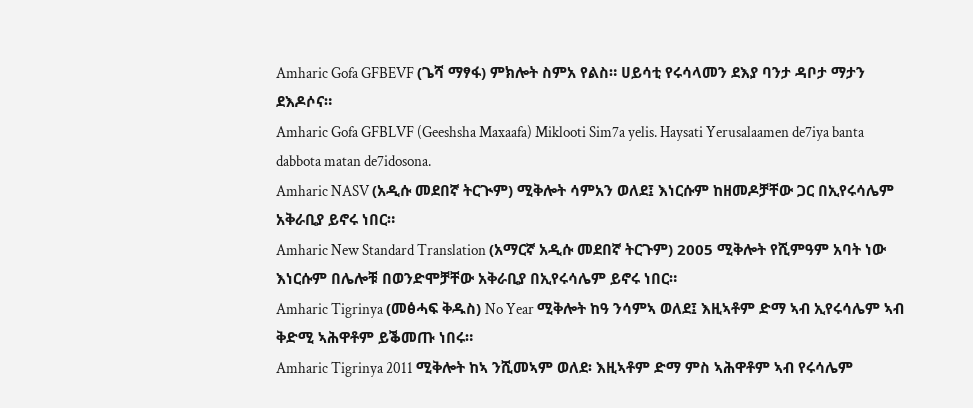Amharic Gofa GFBEVF (ጌሻ ማፃፋ) ምክሎት ስምአ የልስ። ሀይሳቲ የሩሳላመን ደእያ ባንታ ዳቦታ ማታን ደእዶሶና።
Amharic Gofa GFBLVF (Geeshsha Maxaafa) Miklooti Sim7a yelis. Haysati Yerusalaamen de7iya banta dabbota matan de7idosona.
Amharic NASV (አዲሱ መደበኛ ትርጒም) ሚቅሎት ሳምአን ወለደ፤ እነርሱም ከዘመዶቻቸው ጋር በኢየሩሳሌም አቅራቢያ ይኖሩ ነበር።
Amharic New Standard Translation (አማርኛ አዲሱ መደበኛ ትርጉም) 2005 ሚቅሎት የሺምዓም አባት ነው እነርሱም በሌሎቹ በወንድሞቻቸው አቅራቢያ በኢየሩሳሌም ይኖሩ ነበር።
Amharic Tigrinya (መፅሓፍ ቅዱስ) No Year ሚቅሎት ከዓ ንሳምኣ ወለደ፤ እዚኣቶም ድማ ኣብ ኢየሩሳሌም ኣብ ቅድሚ ኣሕዋቶም ይቕመጡ ነበሩ።
Amharic Tigrinya 2011 ሚቅሎት ከኣ ንሺመኣም ወለደ፡ እዚኣቶም ድማ ምስ ኣሕዋቶም ኣብ የሩሳሌም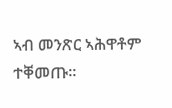ኣብ መንጽር ኣሕዋቶም ተቐመጡ።